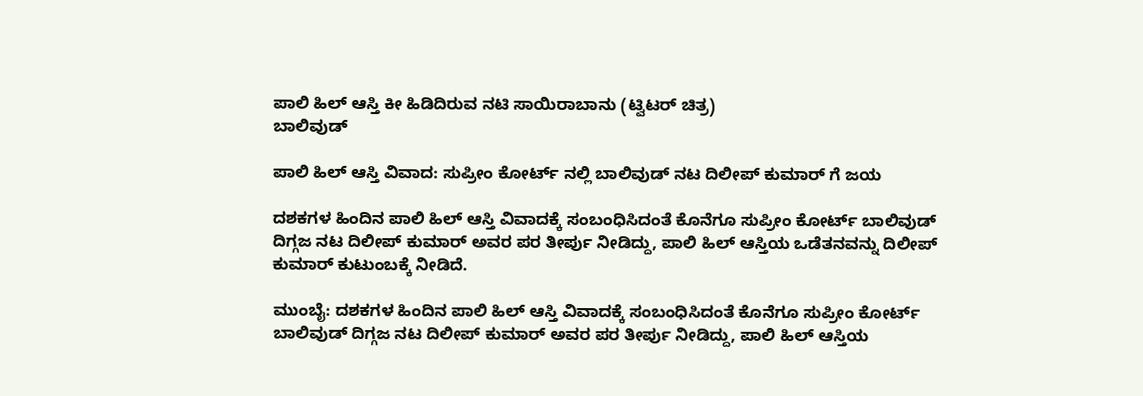ಪಾಲಿ ಹಿಲ್ ಆಸ್ತಿ ಕೀ ಹಿಡಿದಿರುವ ನಟಿ ಸಾಯಿರಾಬಾನು (ಟ್ವಿಟರ್ ಚಿತ್ರ)
ಬಾಲಿವುಡ್

ಪಾಲಿ ಹಿಲ್ ಆಸ್ತಿ ವಿವಾದ: ಸುಪ್ರೀಂ ಕೋರ್ಟ್ ನಲ್ಲಿ ಬಾಲಿವುಡ್ ನಟ ದಿಲೀಪ್ ಕುಮಾರ್ ಗೆ ಜಯ

ದಶಕಗಳ ಹಿಂದಿನ ಪಾಲಿ ಹಿಲ್ ಆಸ್ತಿ ವಿವಾದಕ್ಕೆ ಸಂಬಂಧಿಸಿದಂತೆ ಕೊನೆಗೂ ಸುಪ್ರೀಂ ಕೋರ್ಟ್ ಬಾಲಿವುಡ್ ದಿಗ್ಗಜ ನಟ ದಿಲೀಪ್ ಕುಮಾರ್ ಅವರ ಪರ ತೀರ್ಪು ನೀಡಿದ್ದು, ಪಾಲಿ ಹಿಲ್ ಆಸ್ತಿಯ ಒಡೆತನವನ್ನು ದಿಲೀಪ್ ಕುಮಾರ್ ಕುಟುಂಬಕ್ಕೆ ನೀಡಿದೆ.

ಮುಂಬೈ: ದಶಕಗಳ ಹಿಂದಿನ ಪಾಲಿ ಹಿಲ್ ಆಸ್ತಿ ವಿವಾದಕ್ಕೆ ಸಂಬಂಧಿಸಿದಂತೆ ಕೊನೆಗೂ ಸುಪ್ರೀಂ ಕೋರ್ಟ್ ಬಾಲಿವುಡ್ ದಿಗ್ಗಜ ನಟ ದಿಲೀಪ್ ಕುಮಾರ್ ಅವರ ಪರ ತೀರ್ಪು ನೀಡಿದ್ದು, ಪಾಲಿ ಹಿಲ್ ಆಸ್ತಿಯ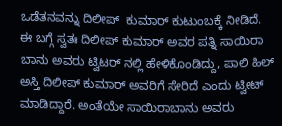ಒಡೆತನವನ್ನು ದಿಲೀಪ್  ಕುಮಾರ್ ಕುಟುಂಬಕ್ಕೆ ನೀಡಿದೆ.
ಈ ಬಗ್ಗೆ ಸ್ವತಃ ದಿಲೀಪ್ ಕುಮಾರ್ ಅವರ ಪತ್ನಿ ಸಾಯಿರಾ ಬಾನು ಅವರು ಟ್ವಿಟರ್ ನಲ್ಲಿ ಹೇಳಿಕೊಂಡಿದ್ದು, ಪಾಲಿ ಹಿಲ್ ಅಸ್ತಿ ದಿಲೀಪ್ ಕುಮಾರ್ ಅವರಿಗೆ ಸೇರಿದೆ ಎಂದು ಟ್ವೀಟ್ ಮಾಡಿದ್ದಾರೆ. ಅಂತೆಯೇ ಸಾಯಿರಾಬಾನು ಅವರು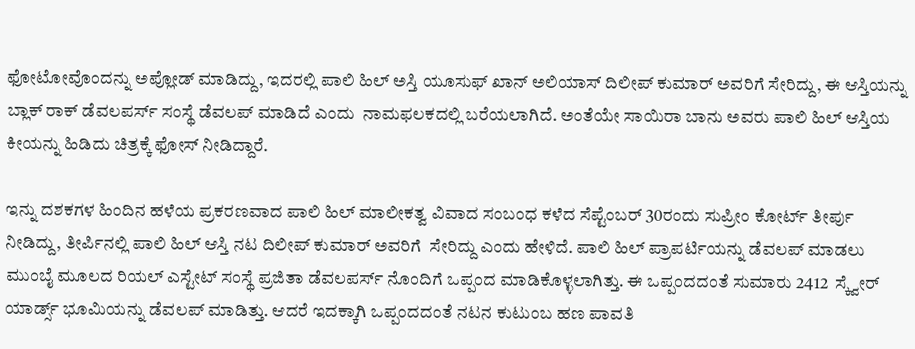ಫೋಟೋವೊಂದನ್ನು ಅಪ್ಲೋಡ್ ಮಾಡಿದ್ದು, ಇದರಲ್ಲಿ ಪಾಲಿ ಹಿಲ್ ಅಸ್ತಿ ಯೂಸುಫ್ ಖಾನ್ ಅಲಿಯಾಸ್ ದಿಲೀಪ್ ಕುಮಾರ್ ಅವರಿಗೆ ಸೇರಿದ್ದು, ಈ ಆಸ್ತಿಯನ್ನು ಬ್ಲಾಕ್ ರಾಕ್ ಡೆವಲಪರ್ಸ್ ಸಂಸ್ಥೆ ಡೆವಲಪ್ ಮಾಡಿದೆ ಎಂದು  ನಾಮಫಲಕದಲ್ಲಿ ಬರೆಯಲಾಗಿದೆ. ಅಂತೆಯೇ ಸಾಯಿರಾ ಬಾನು ಅವರು ಪಾಲಿ ಹಿಲ್ ಆಸ್ತಿಯ ಕೀಯನ್ನು ಹಿಡಿದು ಚಿತ್ರಕ್ಕೆ ಫೋಸ್ ನೀಡಿದ್ದಾರೆ.

ಇನ್ನು ದಶಕಗಳ ಹಿಂದಿನ ಹಳೆಯ ಪ್ರಕರಣವಾದ ಪಾಲಿ ಹಿಲ್ ಮಾಲೀಕತ್ವ ವಿವಾದ ಸಂಬಂಧ ಕಳೆದ ಸೆಪ್ಟೆಂಬರ್ 30ರಂದು ಸುಪ್ರೀಂ ಕೋರ್ಟ್ ತೀರ್ಪು ನೀಡಿದ್ದು, ತೀರ್ಪಿನಲ್ಲಿ ಪಾಲಿ ಹಿಲ್ ಆಸ್ತಿ ನಟ ದಿಲೀಪ್ ಕುಮಾರ್ ಅವರಿಗೆ  ಸೇರಿದ್ದು ಎಂದು ಹೇಳಿದೆ. ಪಾಲಿ ಹಿಲ್ ಪ್ರಾಪರ್ಟಿಯನ್ನು ಡೆವಲಪ್ ಮಾಡಲು ಮುಂಬೈ ಮೂಲದ ರಿಯಲ್ ಎಸ್ಟೇಟ್ ಸಂಸ್ಥೆ ಪ್ರಜಿತಾ ಡೆವಲಪರ್ಸ್ ನೊಂದಿಗೆ ಒಪ್ಪಂದ ಮಾಡಿಕೊಳ್ಳಲಾಗಿತ್ತು. ಈ ಒಪ್ಪಂದದಂತೆ ಸುಮಾರು 2412  ಸ್ಕ್ವೇರ್ ಯಾರ್ಡ್ಸ್ ಭೂಮಿಯನ್ನು ಡೆವಲಪ್ ಮಾಡಿತ್ತು. ಆದರೆ ಇದಕ್ಕಾಗಿ ಒಪ್ಪಂದದಂತೆ ನಟನ ಕುಟುಂಬ ಹಣ ಪಾವತಿ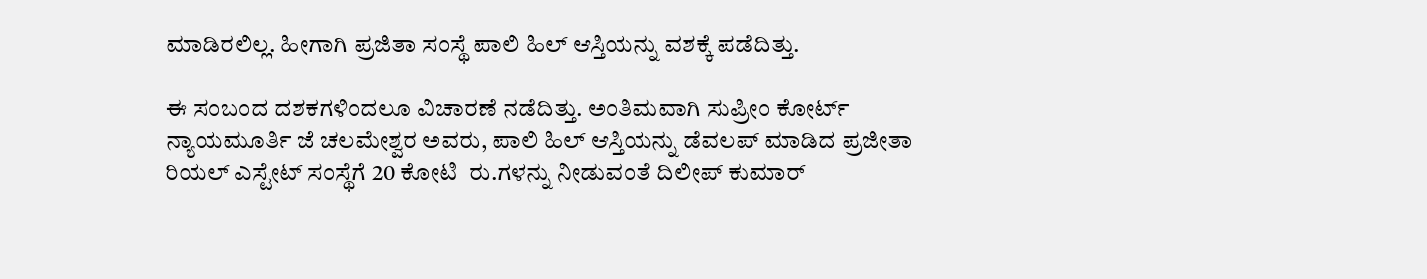ಮಾಡಿರಲಿಲ್ಲ. ಹೀಗಾಗಿ ಪ್ರಜಿತಾ ಸಂಸ್ಥೆ ಪಾಲಿ ಹಿಲ್ ಆಸ್ತಿಯನ್ನು ವಶಕ್ಕೆ ಪಡೆದಿತ್ತು.

ಈ ಸಂಬಂದ ದಶಕಗಳಿಂದಲೂ ವಿಚಾರಣೆ ನಡೆದಿತ್ತು. ಅಂತಿಮವಾಗಿ ಸುಪ್ರೀಂ ಕೋರ್ಟ್ ನ್ಯಾಯಮೂರ್ತಿ ಜೆ ಚಲಮೇಶ್ವರ ಅವರು, ಪಾಲಿ ಹಿಲ್ ಆಸ್ತಿಯನ್ನು ಡೆವಲಪ್ ಮಾಡಿದ ಪ್ರಜೀತಾ ರಿಯಲ್ ಎಸ್ಟೇಟ್ ಸಂಸ್ಥೆಗೆ 20 ಕೋಟಿ  ರು.ಗಳನ್ನು ನೀಡುವಂತೆ ದಿಲೀಪ್ ಕುಮಾರ್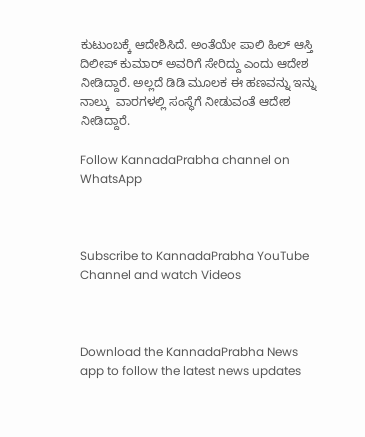ಕುಟುಂಬಕ್ಕೆ ಆದೇಶಿಸಿದೆ. ಅಂತೆಯೇ ಪಾಲಿ ಹಿಲ್ ಆಸ್ತಿ ದಿಲೀಪ್ ಕುಮಾರ್ ಅವರಿಗೆ ಸೇರಿದ್ದು ಎಂದು ಆದೇಶ ನೀಡಿದ್ದಾರೆ. ಅಲ್ಲದೆ ಡಿಡಿ ಮೂಲಕ ಈ ಹಣವನ್ನು ಇನ್ನು ನಾಲ್ಕು  ವಾರಗಳಲ್ಲಿ ಸಂಸ್ಥೆಗೆ ನೀಡುವಂತೆ ಆದೇಶ ನೀಡಿದ್ದಾರೆ.

Follow KannadaPrabha channel on WhatsApp



Subscribe to KannadaPrabha YouTube Channel and watch Videos



Download the KannadaPrabha News app to follow the latest news updates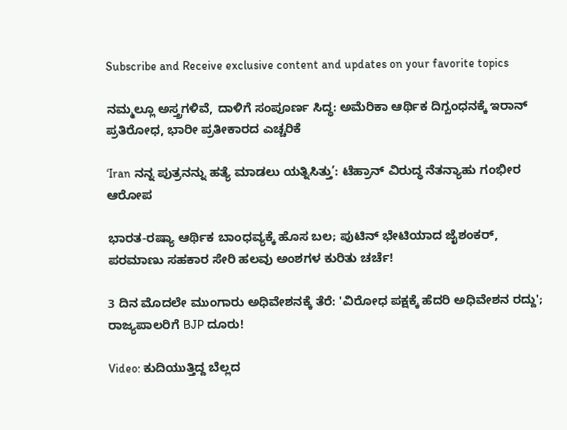Subscribe and Receive exclusive content and updates on your favorite topics

ನಮ್ಮಲ್ಲೂ ಅಸ್ತ್ರಗಳಿವೆ, ದಾಳಿಗೆ ಸಂಪೂರ್ಣ ಸಿದ್ಧ: ಅಮೆರಿಕಾ ಆರ್ಥಿಕ ದಿಗ್ಬಂಧನಕ್ಕೆ ಇರಾನ್‌ ಪ್ರತಿರೋಧ, ಭಾರೀ ಪ್ರತೀಕಾರದ ಎಚ್ಚರಿಕೆ

‘Iran ನನ್ನ ಪುತ್ರನನ್ನು ಹತ್ಯೆ ಮಾಡಲು ಯತ್ನಿಸಿತ್ತು’: ಟೆಹ್ರಾನ್‌ ವಿರುದ್ಧ ನೆತನ್ಯಾಹು ಗಂಭೀರ ಆರೋಪ

ಭಾರತ-ರಷ್ಯಾ ಆರ್ಥಿಕ ಬಾಂಧವ್ಯಕ್ಕೆ ಹೊಸ ಬಲ; ಪುಟಿನ್ ಭೇಟಿಯಾದ ಜೈಶಂಕರ್, ಪರಮಾಣು ಸಹಕಾರ ಸೇರಿ ಹಲವು ಅಂಶಗಳ ಕುರಿತು ಚರ್ಚೆ!

3 ದಿನ ಮೊದಲೇ ಮುಂಗಾರು ಅಧಿವೇಶನಕ್ಕೆ ತೆರೆ: 'ವಿರೋಧ ಪಕ್ಷಕ್ಕೆ ಹೆದರಿ ಅಧಿವೇಶನ ರದ್ದು'; ರಾಜ್ಯಪಾಲರಿಗೆ BJP ದೂರು!

Video: ಕುದಿಯುತ್ತಿದ್ದ ಬೆಲ್ಲದ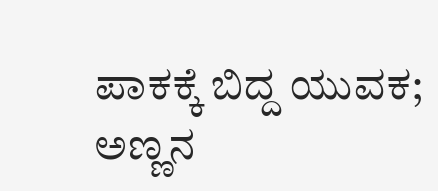ಪಾಕಕ್ಕೆ ಬಿದ್ದ ಯುವಕ; ಅಣ್ಣನ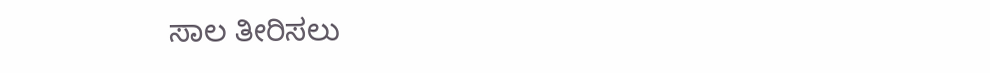ಸಾಲ ತೀರಿಸಲು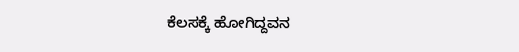ಕೆಲಸಕ್ಕೆ ಹೋಗಿದ್ದವನ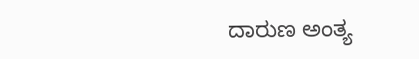ದಾರುಣ ಅಂತ್ಯ